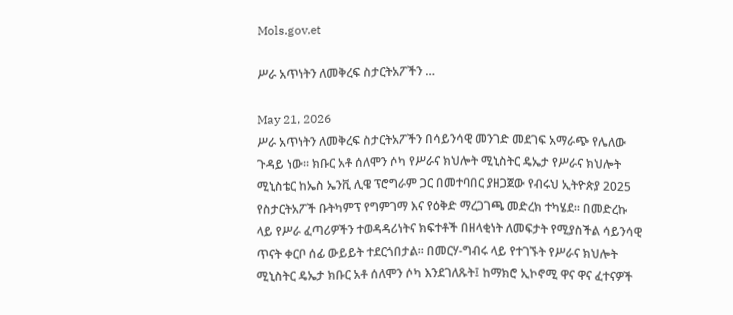Mols.gov.et

ሥራ አጥነትን ለመቅረፍ ስታርትአፖችን …

May 21, 2026
ሥራ አጥነትን ለመቅረፍ ስታርትአፖችን በሳይንሳዊ መንገድ መደገፍ አማራጭ የሌለው ጉዳይ ነው። ክቡር አቶ ሰለሞን ሶካ የሥራና ክህሎት ሚኒስትር ዴኤታ የሥራና ክህሎት ሚኒስቴር ከኤስ ኤንቪ ሊዌ ፕሮግራም ጋር በመተባበር ያዘጋጀው የብሩህ ኢትዮጵያ 2025 የስታርትአፖች ቡትካምፕ የግምገማ እና የዕቅድ ማረጋገጫ መድረክ ተካሄደ። በመድረኩ ላይ የሥራ ፈጣሪዎችን ተወዳዳሪነትና ክፍተቶች በዘላቂነት ለመፍታት የሚያስችል ሳይንሳዊ ጥናት ቀርቦ ሰፊ ውይይት ተደርጎበታል። በመርሃ-ግብሩ ላይ የተገኙት የሥራና ክህሎት ሚኒስትር ዴኤታ ክቡር አቶ ሰለሞን ሶካ እንደገለጹት፤ ከማክሮ ኢኮኖሚ ዋና ዋና ፈተናዎች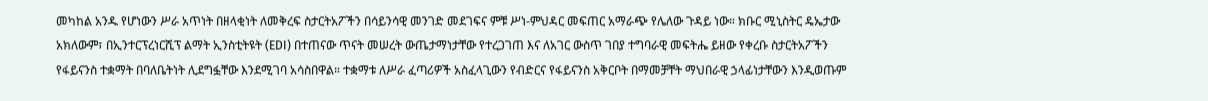መካከል አንዱ የሆነውን ሥራ አጥነት በዘላቂነት ለመቅረፍ ስታርትአፖችን በሳይንሳዊ መንገድ መደገፍና ምቹ ሥነ-ምህዳር መፍጠር አማራጭ የሌለው ጉዳይ ነው። ክቡር ሚኒስትር ዴኤታው አክለውም፣ በኢንተርፕረነርሺፕ ልማት ኢንስቲትዩት (EDI) በተጠናው ጥናት መሠረት ውጤታማነታቸው የተረጋገጠ እና ለአገር ውስጥ ገበያ ተግባራዊ መፍትሔ ይዘው የቀረቡ ስታርትአፖችን የፋይናንስ ተቋማት በባለቤትነት ሊደግፏቸው እንደሚገባ አሳስበዋል። ተቋማቱ ለሥራ ፈጣሪዎች አስፈላጊውን የብድርና የፋይናንስ አቅርቦት በማመቻቸት ማህበራዊ ኃላፊነታቸውን እንዲወጡም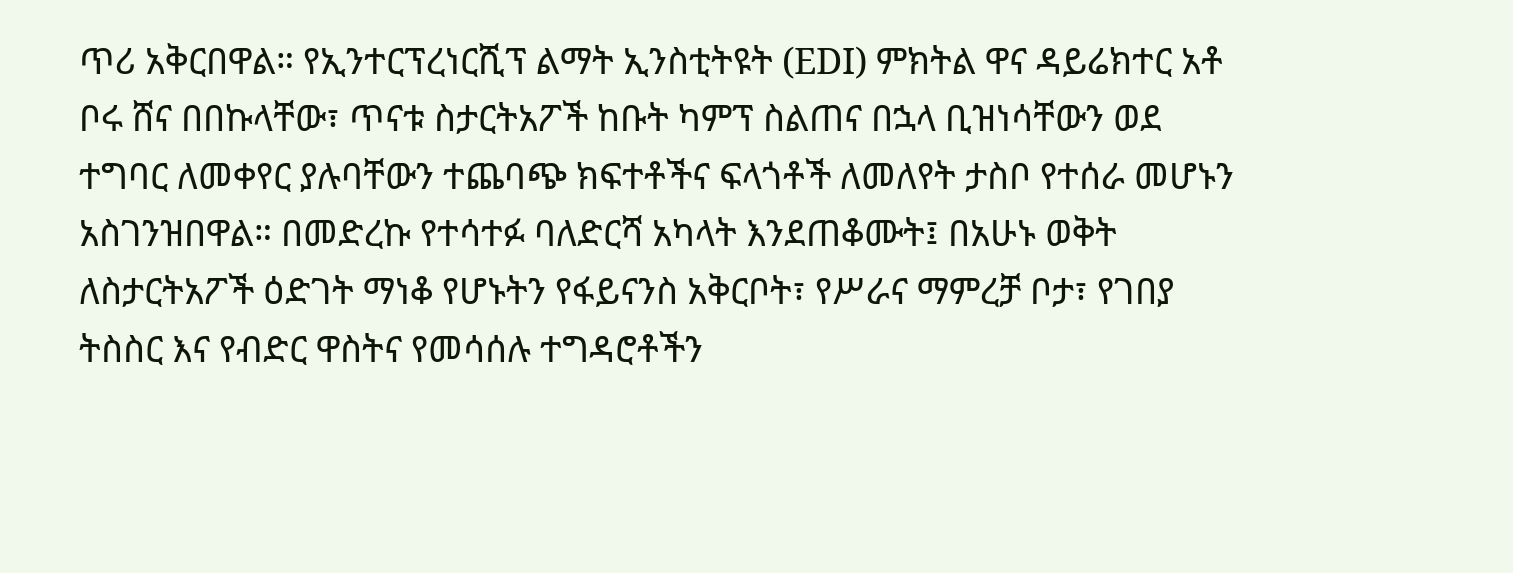ጥሪ አቅርበዋል። የኢንተርፕረነርሺፕ ልማት ኢንስቲትዩት (EDI) ምክትል ዋና ዳይሬክተር አቶ ቦሩ ሸና በበኩላቸው፣ ጥናቱ ስታርትአፖች ከቡት ካምፕ ስልጠና በኋላ ቢዝነሳቸውን ወደ ተግባር ለመቀየር ያሉባቸውን ተጨባጭ ክፍተቶችና ፍላጎቶች ለመለየት ታስቦ የተሰራ መሆኑን አስገንዝበዋል። በመድረኩ የተሳተፉ ባለድርሻ አካላት እንደጠቆሙት፤ በአሁኑ ወቅት ለስታርትአፖች ዕድገት ማነቆ የሆኑትን የፋይናንስ አቅርቦት፣ የሥራና ማምረቻ ቦታ፣ የገበያ ትስስር እና የብድር ዋስትና የመሳሰሉ ተግዳሮቶችን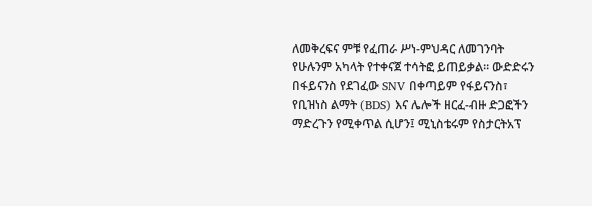ለመቅረፍና ምቹ የፈጠራ ሥነ-ምህዳር ለመገንባት የሁሉንም አካላት የተቀናጀ ተሳትፎ ይጠይቃል። ውድድሩን በፋይናንስ የደገፈው SNV በቀጣይም የፋይናንስ፣ የቢዝነስ ልማት (BDS) እና ሌሎች ዘርፈ-ብዙ ድጋፎችን ማድረጉን የሚቀጥል ሲሆን፤ ሚኒስቴሩም የስታርትአፕ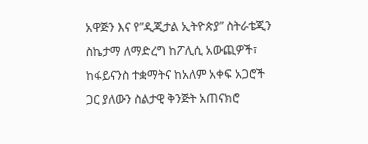አዋጅን እና የ”ዲጂታል ኢትዮጵያ” ስትራቴጂን ስኬታማ ለማድረግ ከፖሊሲ አውጪዎች፣ ከፋይናንስ ተቋማትና ከአለም አቀፍ አጋሮች ጋር ያለውን ስልታዊ ቅንጅት አጠናክሮ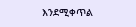እንደሚቀጥል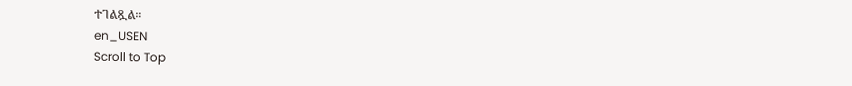ተገልጿል።
en_USEN
Scroll to Top